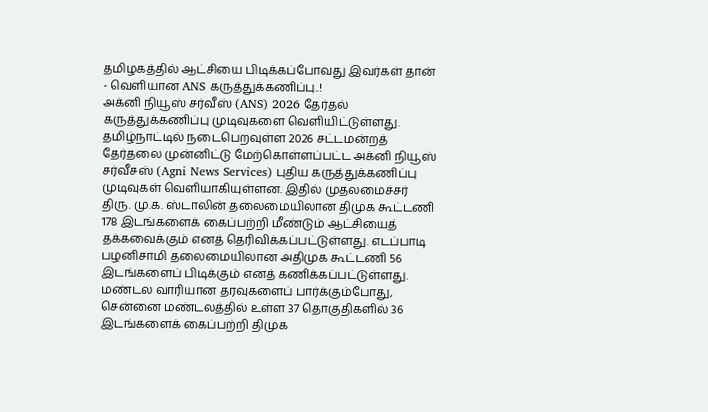தமிழகத்தில் ஆட்சியை பிடிக்கப்போவது இவர்கள் தான் - வெளியான ANS கருத்துக்கணிப்பு..!
அக்னி நியூஸ் சர்வீஸ் (ANS) 2026 தேர்தல் கருத்துக்கணிப்பு முடிவுகளை வெளியிட்டுள்ளது.
தமிழ்நாட்டில் நடைபெறவுள்ள 2026 சட்டமன்றத் தேர்தலை முன்னிட்டு மேற்கொள்ளப்பட்ட அக்னி நியூஸ் சர்வீசஸ் (Agni News Services) புதிய கருத்துக்கணிப்பு முடிவுகள் வெளியாகியுள்ளன. இதில் முதலமைச்சர் திரு. மு.க. ஸ்டாலின் தலைமையிலான திமுக கூட்டணி 178 இடங்களைக் கைப்பற்றி மீண்டும் ஆட்சியைத் தக்கவைக்கும் எனத் தெரிவிக்கப்பட்டுள்ளது. எடப்பாடி பழனிசாமி தலைமையிலான அதிமுக கூட்டணி 56 இடங்களைப் பிடிக்கும் எனத் கணிக்கப்பட்டுள்ளது.
மண்டல வாரியான தரவுகளைப் பார்க்கும்போது, சென்னை மண்டலத்தில் உள்ள 37 தொகுதிகளில் 36 இடங்களைக் கைப்பற்றி திமுக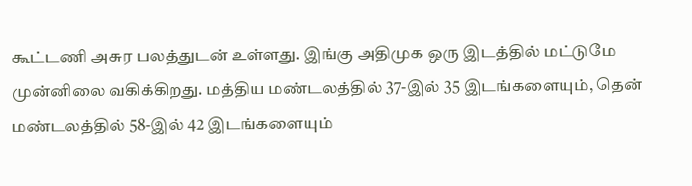கூட்டணி அசுர பலத்துடன் உள்ளது. இங்கு அதிமுக ஒரு இடத்தில் மட்டுமே முன்னிலை வகிக்கிறது. மத்திய மண்டலத்தில் 37-இல் 35 இடங்களையும், தென் மண்டலத்தில் 58-இல் 42 இடங்களையும்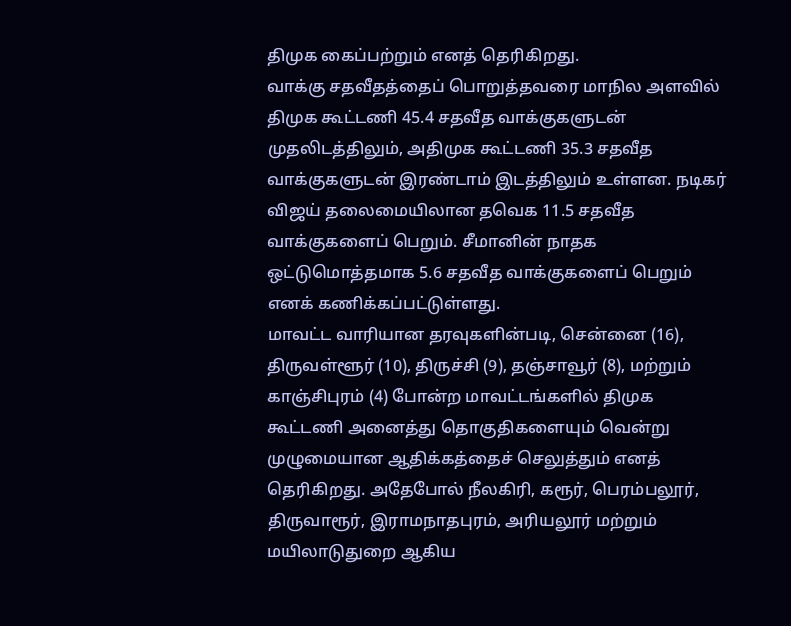திமுக கைப்பற்றும் எனத் தெரிகிறது.
வாக்கு சதவீதத்தைப் பொறுத்தவரை மாநில அளவில் திமுக கூட்டணி 45.4 சதவீத வாக்குகளுடன் முதலிடத்திலும், அதிமுக கூட்டணி 35.3 சதவீத வாக்குகளுடன் இரண்டாம் இடத்திலும் உள்ளன. நடிகர் விஜய் தலைமையிலான தவெக 11.5 சதவீத வாக்குகளைப் பெறும். சீமானின் நாதக ஒட்டுமொத்தமாக 5.6 சதவீத வாக்குகளைப் பெறும் எனக் கணிக்கப்பட்டுள்ளது.
மாவட்ட வாரியான தரவுகளின்படி, சென்னை (16), திருவள்ளூர் (10), திருச்சி (9), தஞ்சாவூர் (8), மற்றும் காஞ்சிபுரம் (4) போன்ற மாவட்டங்களில் திமுக கூட்டணி அனைத்து தொகுதிகளையும் வென்று முழுமையான ஆதிக்கத்தைச் செலுத்தும் எனத் தெரிகிறது. அதேபோல் நீலகிரி, கரூர், பெரம்பலூர், திருவாரூர், இராமநாதபுரம், அரியலூர் மற்றும் மயிலாடுதுறை ஆகிய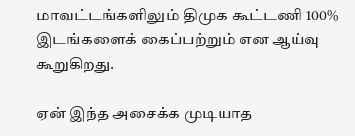மாவட்டங்களிலும் திமுக கூட்டணி 100% இடங்களைக் கைப்பற்றும் என ஆய்வு கூறுகிறது.

ஏன் இந்த அசைக்க முடியாத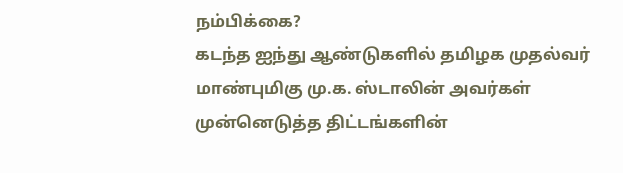நம்பிக்கை?
கடந்த ஐந்து ஆண்டுகளில் தமிழக முதல்வர் மாண்புமிகு மு.க. ஸ்டாலின் அவர்கள் முன்னெடுத்த திட்டங்களின்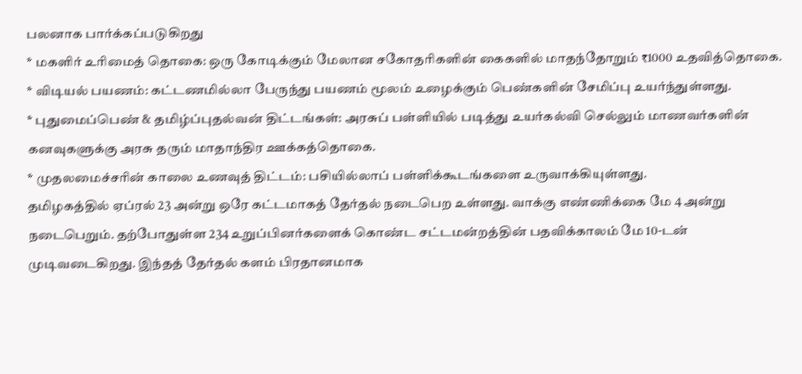பலனாக பார்க்கப்படுகிறது
* மகளிர் உரிமைத் தொகை: ஒரு கோடிக்கும் மேலான சகோதரிகளின் கைகளில் மாதந்தோறும் ₹1000 உதவித்தொகை.
* விடியல் பயணம்: கட்டணமில்லா பேருந்து பயணம் மூலம் உழைக்கும் பெண்களின் சேமிப்பு உயர்ந்துள்ளது.
* புதுமைப்பெண் & தமிழ்ப்புதல்வன் திட்டங்கள்: அரசுப் பள்ளியில் படித்து உயர்கல்வி செல்லும் மாணவர்களின் கனவுகளுக்கு அரசு தரும் மாதாந்திர ஊக்கத்தொகை.
* முதலமைச்சரின் காலை உணவுத் திட்டம்: பசியில்லாப் பள்ளிக்கூடங்களை உருவாக்கியுள்ளது.
தமிழகத்தில் ஏப்ரல் 23 அன்று ஒரே கட்டமாகத் தேர்தல் நடைபெற உள்ளது. வாக்கு எண்ணிக்கை மே 4 அன்று நடைபெறும். தற்போதுள்ள 234 உறுப்பினர்களைக் கொண்ட சட்டமன்றத்தின் பதவிக்காலம் மே 10-டன் முடிவடைகிறது. இந்தத் தேர்தல் களம் பிரதானமாக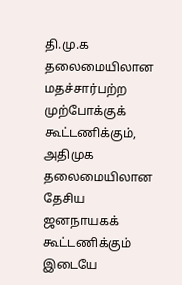தி.மு.க தலைமையிலான மதச்சார்பற்ற முற்போக்குக் கூட்டணிக்கும், அதிமுக தலைமையிலான தேசிய ஜனநாயகக் கூட்டணிக்கும் இடையே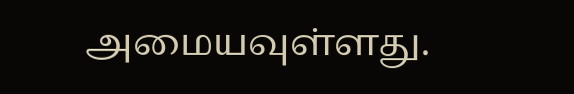அமையவுள்ளது.